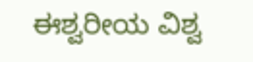ಈಶ್ವರೀಯ ವಿಶ್ವ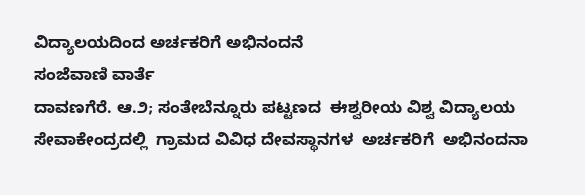ವಿದ್ಯಾಲಯದಿಂದ ಅರ್ಚಕರಿಗೆ ಅಭಿನಂದನೆ
ಸಂಜೆವಾಣಿ ವಾರ್ತೆ
ದಾವಣಗೆರೆ. ಆ.೨; ಸಂತೇಬೆನ್ನೂರು ಪಟ್ಟಣದ  ಈಶ್ವರೀಯ ವಿಶ್ವ ವಿದ್ಯಾಲಯ ಸೇವಾಕೇಂದ್ರದಲ್ಲಿ  ಗ್ರಾಮದ ವಿವಿಧ ದೇವಸ್ಥಾನಗಳ  ಅರ್ಚಕರಿಗೆ  ಅಭಿನಂದನಾ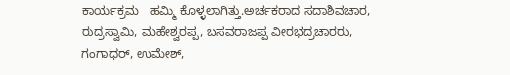ಕಾರ್ಯಕ್ರಮ   ಹಮ್ಮಿ ಕೊಳ್ಳಲಾಗಿತ್ತು.ಅರ್ಚಕರಾದ ಸದಾಶಿವಚಾರ, ರುದ್ರಸ್ವಾಮಿ, ಮಹೇಶ್ವರಪ್ಪ, ಬಸವರಾಜಪ್ಪ ವೀರಭದ್ರಚಾರರು, ಗಂಗಾಧರ್, ಉಮೇಶ್,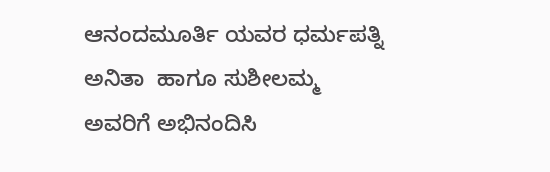ಆನಂದಮೂರ್ತಿ ಯವರ ಧರ್ಮಪತ್ನಿ ಅನಿತಾ  ಹಾಗೂ ಸುಶೀಲಮ್ಮ ಅವರಿಗೆ ಅಭಿನಂದಿಸಿ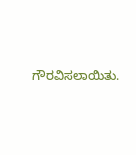ಗೌರವಿಸಲಾಯಿತು.